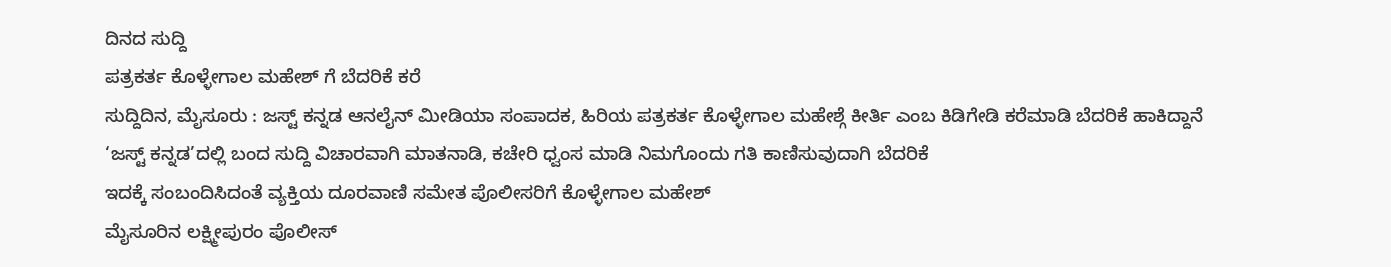ದಿನದ ಸುದ್ದಿ
ಪತ್ರಕರ್ತ ಕೊಳ್ಳೇಗಾಲ ಮಹೇಶ್ ಗೆ ಬೆದರಿಕೆ ಕರೆ
ಸುದ್ದಿದಿನ, ಮೈಸೂರು : ಜಸ್ಟ್ ಕನ್ನಡ ಆನಲೈನ್ ಮೀಡಿಯಾ ಸಂಪಾದಕ, ಹಿರಿಯ ಪತ್ರಕರ್ತ ಕೊಳ್ಳೇಗಾಲ ಮಹೇಶ್ಗೆ ಕೀರ್ತಿ ಎಂಬ ಕಿಡಿಗೇಡಿ ಕರೆಮಾಡಿ ಬೆದರಿಕೆ ಹಾಕಿದ್ದಾನೆ
‘ಜಸ್ಟ್ ಕನ್ನಡ’ದಲ್ಲಿ ಬಂದ ಸುದ್ದಿ ವಿಚಾರವಾಗಿ ಮಾತನಾಡಿ, ಕಚೇರಿ ಧ್ವಂಸ ಮಾಡಿ ನಿಮಗೊಂದು ಗತಿ ಕಾಣಿಸುವುದಾಗಿ ಬೆದರಿಕೆ
ಇದಕ್ಕೆ ಸಂಬಂದಿಸಿದಂತೆ ವ್ಯಕ್ತಿಯ ದೂರವಾಣಿ ಸಮೇತ ಪೊಲೀಸರಿಗೆ ಕೊಳ್ಳೇಗಾಲ ಮಹೇಶ್
ಮೈಸೂರಿನ ಲಕ್ಷ್ಮೀಪುರಂ ಪೊಲೀಸ್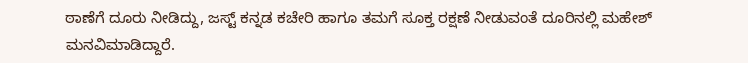ಠಾಣೆಗೆ ದೂರು ನೀಡಿದ್ದು, ಜಸ್ಟ್ ಕನ್ನಡ ಕಚೇರಿ ಹಾಗೂ ತಮಗೆ ಸೂಕ್ತ ರಕ್ಷಣೆ ನೀಡುವಂತೆ ದೂರಿನಲ್ಲಿ ಮಹೇಶ್ ಮನವಿಮಾಡಿದ್ದಾರೆ.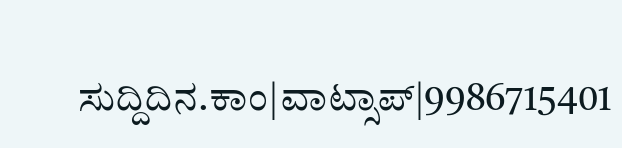ಸುದ್ದಿದಿನ.ಕಾಂ|ವಾಟ್ಸಾಪ್|9986715401